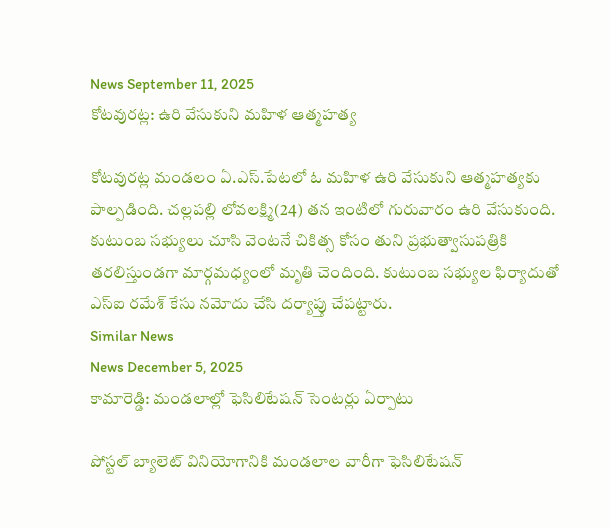News September 11, 2025
కోటవురట్ల: ఉరి వేసుకుని మహిళ ఆత్మహత్య

కోటవురట్ల మండలం ఏ.ఎస్.పేటలో ఓ మహిళ ఉరి వేసుకుని ఆత్మహత్యకు పాల్పడింది. చల్లపల్లి లోవలక్ష్మి(24) తన ఇంటిలో గురువారం ఉరి వేసుకుంది. కుటుంబ సభ్యులు చూసి వెంటనే చికిత్స కోసం తుని ప్రభుత్వాసుపత్రికి తరలిస్తుండగా మార్గమధ్యంలో మృతి చెందింది. కుటుంబ సభ్యుల ఫిర్యాదుతో ఎస్ఐ రమేశ్ కేసు నమోదు చేసి దర్యాప్తు చేపట్టారు.
Similar News
News December 5, 2025
కామారెడ్డి: మండలాల్లో ఫెసిలిటేషన్ సెంటర్లు ఏర్పాటు

పోస్టల్ బ్యాలెట్ వినియోగానికి మండలాల వారీగా ఫెసిలిటేషన్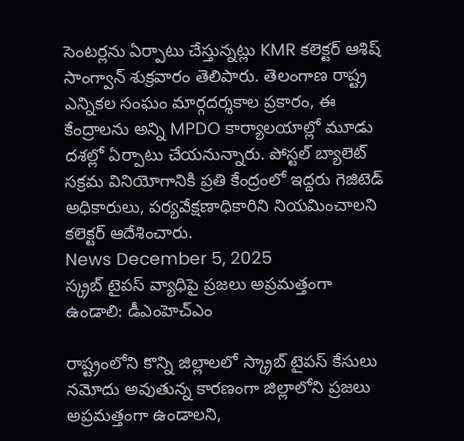సెంటర్లను ఏర్పాటు చేస్తున్నట్లు KMR కలెక్టర్ ఆశిష్ సాంగ్వాన్ శుక్రవారం తెలిపారు. తెలంగాణ రాష్ట్ర ఎన్నికల సంఘం మార్గదర్శకాల ప్రకారం, ఈ కేంద్రాలను అన్ని MPDO కార్యాలయాల్లో మూడు దశల్లో ఏర్పాటు చేయనున్నారు. పోస్టల్ బ్యాలెట్ సక్రమ వినియోగానికి ప్రతి కేంద్రంలో ఇద్దరు గెజిటెడ్ అధికారులు, పర్యవేక్షణాధికారిని నియమించాలని కలెక్టర్ ఆదేశించారు.
News December 5, 2025
స్క్రబ్ టైపస్ వ్యాధిపై ప్రజలు అప్రమత్తంగా ఉండాలి: డీఎంహెచ్ఎం

రాష్ట్రంలోని కొన్ని జిల్లాలలో స్క్రాబ్ టైపస్ కేసులు నమోదు అవుతున్న కారణంగా జిల్లాలోని ప్రజలు అప్రమత్తంగా ఉండాలని,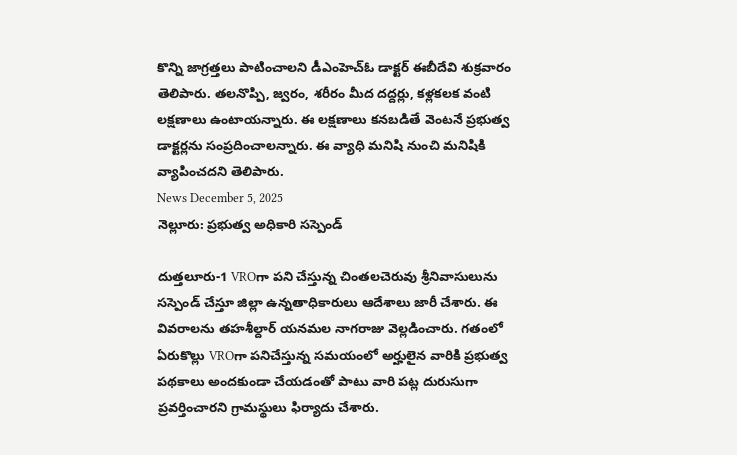కొన్ని జాగ్రత్తలు పాటించాలని డీఎంహెచ్ఓ డాక్టర్ ఈబీదేవి శుక్రవారం తెలిపారు. తలనొప్పి, జ్వరం, శరీరం మీద దద్దర్లు, కళ్లకలక వంటి లక్షణాలు ఉంటాయన్నారు. ఈ లక్షణాలు కనబడితే వెంటనే ప్రభుత్వ డాక్టర్లను సంప్రదించాలన్నారు. ఈ వ్యాధి మనిషి నుంచి మనిషికి వ్యాపించదని తెలిపారు.
News December 5, 2025
నెల్లూరు: ప్రభుత్వ అధికారి సస్పెండ్

దుత్తలూరు-1 VROగా పని చేస్తున్న చింతలచెరువు శ్రీనివాసులును సస్పెండ్ చేస్తూ జిల్లా ఉన్నతాధికారులు ఆదేశాలు జారీ చేశారు. ఈ వివరాలను తహశీల్దార్ యనమల నాగరాజు వెల్లడించారు. గతంలో ఏరుకొల్లు VROగా పనిచేస్తున్న సమయంలో అర్హులైన వారికి ప్రభుత్వ పథకాలు అందకుండా చేయడంతో పాటు వారి పట్ల దురుసుగా ప్రవర్తించారని గ్రామస్థులు ఫిర్యాదు చేశారు.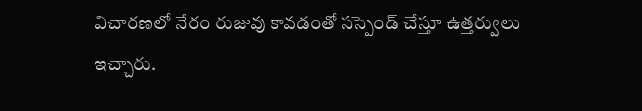విచారణలో నేరం రుజువు కావడంతో సస్పెండ్ చేస్తూ ఉత్తర్వులు ఇచ్చారు.